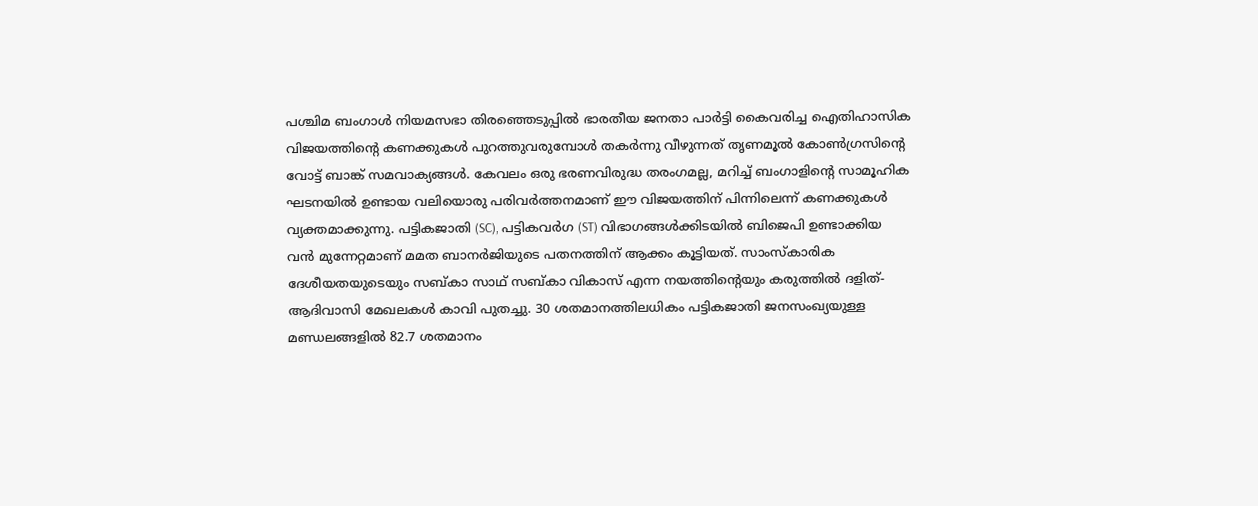പശ്ചിമ ബംഗാൾ നിയമസഭാ തിരഞ്ഞെടുപ്പിൽ ഭാരതീയ ജനതാ പാർട്ടി കൈവരിച്ച ഐതിഹാസിക വിജയത്തിന്റെ കണക്കുകൾ പുറത്തുവരുമ്പോൾ തകർന്നു വീഴുന്നത് തൃണമൂൽ കോൺഗ്രസിന്റെ വോട്ട് ബാങ്ക് സമവാക്യങ്ങൾ. കേവലം ഒരു ഭരണവിരുദ്ധ തരംഗമല്ല, മറിച്ച് ബംഗാളിന്റെ സാമൂഹിക ഘടനയിൽ ഉണ്ടായ വലിയൊരു പരിവർത്തനമാണ് ഈ വിജയത്തിന് പിന്നിലെന്ന് കണക്കുകൾ വ്യക്തമാക്കുന്നു. പട്ടികജാതി (SC), പട്ടികവർഗ (ST) വിഭാഗങ്ങൾക്കിടയിൽ ബിജെപി ഉണ്ടാക്കിയ വൻ മുന്നേറ്റമാണ് മമത ബാനർജിയുടെ പതനത്തിന് ആക്കം കൂട്ടിയത്. സാംസ്കാരിക ദേശീയതയുടെയും സബ്കാ സാഥ് സബ്കാ വികാസ് എന്ന നയത്തിന്റെയും കരുത്തിൽ ദളിത്-ആദിവാസി മേഖലകൾ കാവി പുതച്ചു. 30 ശതമാനത്തിലധികം പട്ടികജാതി ജനസംഖ്യയുള്ള മണ്ഡലങ്ങളിൽ 82.7 ശതമാനം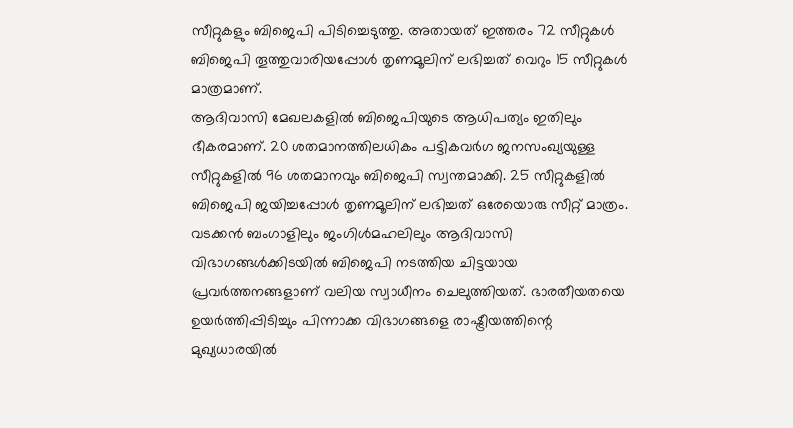സീറ്റുകളും ബിജെപി പിടിച്ചെടുത്തു. അതായത് ഇത്തരം 72 സീറ്റുകൾ ബിജെപി തൂത്തുവാരിയപ്പോൾ തൃണമൂലിന് ലഭിച്ചത് വെറും 15 സീറ്റുകൾ മാത്രമാണ്.
ആദിവാസി മേഖലകളിൽ ബിജെപിയുടെ ആധിപത്യം ഇതിലും ഭീകരമാണ്. 20 ശതമാനത്തിലധികം പട്ടികവർഗ ജനസംഖ്യയുള്ള സീറ്റുകളിൽ 96 ശതമാനവും ബിജെപി സ്വന്തമാക്കി. 25 സീറ്റുകളിൽ ബിജെപി ജയിച്ചപ്പോൾ തൃണമൂലിന് ലഭിച്ചത് ഒരേയൊരു സീറ്റ് മാത്രം. വടക്കൻ ബംഗാളിലും ജംഗിൾമഹലിലും ആദിവാസി വിഭാഗങ്ങൾക്കിടയിൽ ബിജെപി നടത്തിയ ചിട്ടയായ പ്രവർത്തനങ്ങളാണ് വലിയ സ്വാധീനം ചെലുത്തിയത്. ഭാരതീയതയെ ഉയർത്തിപ്പിടിച്ചും പിന്നാക്ക വിഭാഗങ്ങളെ രാഷ്ട്രീയത്തിന്റെ മുഖ്യധാരയിൽ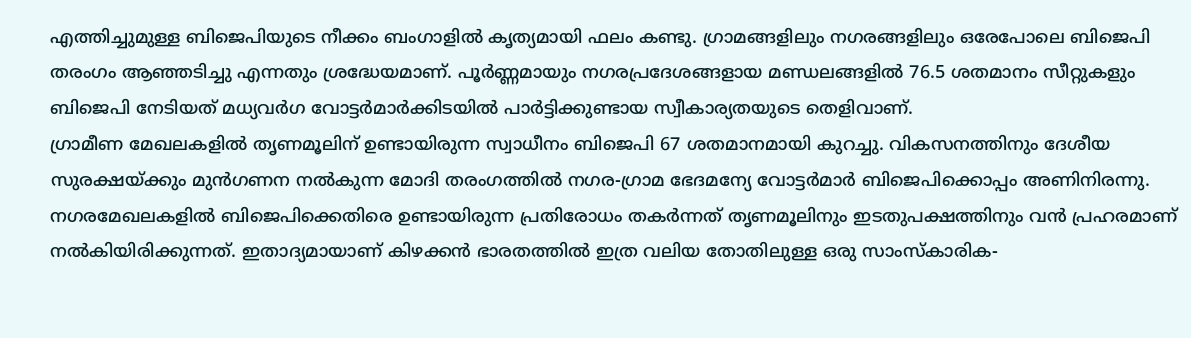എത്തിച്ചുമുള്ള ബിജെപിയുടെ നീക്കം ബംഗാളിൽ കൃത്യമായി ഫലം കണ്ടു. ഗ്രാമങ്ങളിലും നഗരങ്ങളിലും ഒരേപോലെ ബിജെപി തരംഗം ആഞ്ഞടിച്ചു എന്നതും ശ്രദ്ധേയമാണ്. പൂർണ്ണമായും നഗരപ്രദേശങ്ങളായ മണ്ഡലങ്ങളിൽ 76.5 ശതമാനം സീറ്റുകളും ബിജെപി നേടിയത് മധ്യവർഗ വോട്ടർമാർക്കിടയിൽ പാർട്ടിക്കുണ്ടായ സ്വീകാര്യതയുടെ തെളിവാണ്.
ഗ്രാമീണ മേഖലകളിൽ തൃണമൂലിന് ഉണ്ടായിരുന്ന സ്വാധീനം ബിജെപി 67 ശതമാനമായി കുറച്ചു. വികസനത്തിനും ദേശീയ സുരക്ഷയ്ക്കും മുൻഗണന നൽകുന്ന മോദി തരംഗത്തിൽ നഗര-ഗ്രാമ ഭേദമന്യേ വോട്ടർമാർ ബിജെപിക്കൊപ്പം അണിനിരന്നു. നഗരമേഖലകളിൽ ബിജെപിക്കെതിരെ ഉണ്ടായിരുന്ന പ്രതിരോധം തകർന്നത് തൃണമൂലിനും ഇടതുപക്ഷത്തിനും വൻ പ്രഹരമാണ് നൽകിയിരിക്കുന്നത്. ഇതാദ്യമായാണ് കിഴക്കൻ ഭാരതത്തിൽ ഇത്ര വലിയ തോതിലുള്ള ഒരു സാംസ്കാരിക-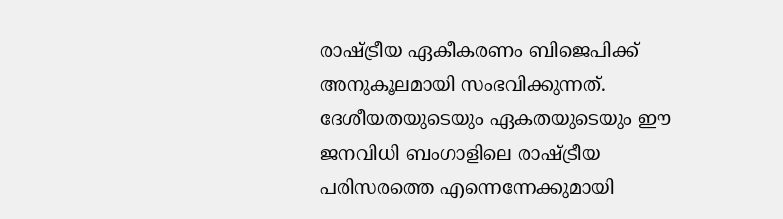രാഷ്ട്രീയ ഏകീകരണം ബിജെപിക്ക് അനുകൂലമായി സംഭവിക്കുന്നത്. ദേശീയതയുടെയും ഏകതയുടെയും ഈ ജനവിധി ബംഗാളിലെ രാഷ്ട്രീയ പരിസരത്തെ എന്നെന്നേക്കുമായി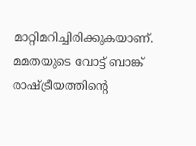മാറ്റിമറിച്ചിരിക്കുകയാണ്. മമതയുടെ വോട്ട് ബാങ്ക് രാഷ്ട്രീയത്തിന്റെ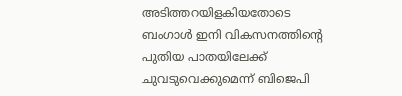അടിത്തറയിളകിയതോടെ ബംഗാൾ ഇനി വികസനത്തിന്റെ പുതിയ പാതയിലേക്ക് ചുവടുവെക്കുമെന്ന് ബിജെപി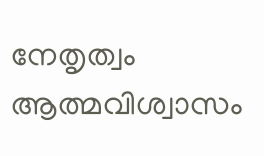നേതൃത്വം ആത്മവിശ്വാസം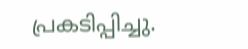പ്രകടിപ്പിച്ചു.